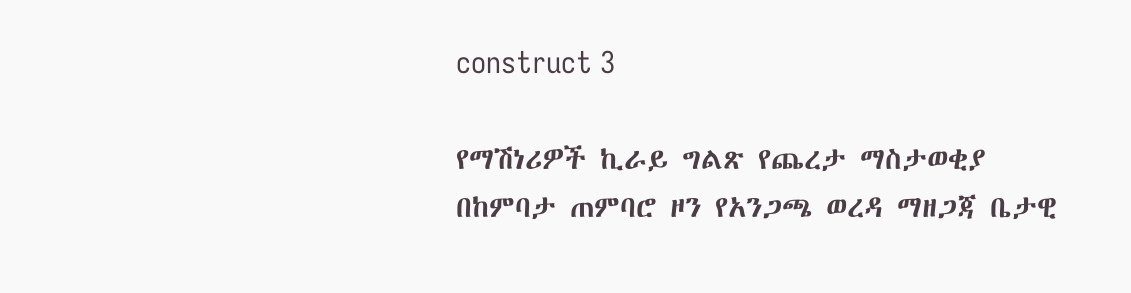construct 3

የማሽነሪዎች ኪራይ ግልጽ የጨረታ ማስታወቂያ
በከምባታ ጠምባሮ ዞን የአንጋጫ ወረዳ ማዘጋጃ ቤታዊ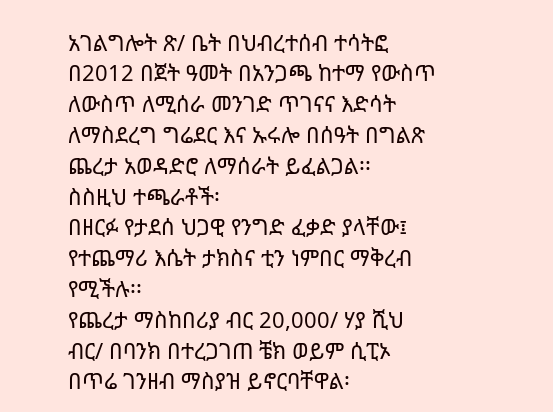አገልግሎት ጽ/ ቤት በህብረተሰብ ተሳትፎ በ2012 በጀት ዓመት በአንጋጫ ከተማ የውስጥ ለውስጥ ለሚሰራ መንገድ ጥገናና እድሳት ለማስደረግ ግሬደር እና ኡሩሎ በሰዓት በግልጽ ጨረታ አወዳድሮ ለማሰራት ይፈልጋል፡፡
ስስዚህ ተጫራቶች፡
በዘርፉ የታደሰ ህጋዊ የንግድ ፈቃድ ያላቸው፤ የተጨማሪ እሴት ታክስና ቲን ነምበር ማቅረብ የሚችሉ፡፡
የጨረታ ማስከበሪያ ብር 20,000/ ሃያ ሺህ ብር/ በባንክ በተረጋገጠ ቼክ ወይም ሲፒኦ በጥሬ ገንዘብ ማስያዝ ይኖርባቸዋል፡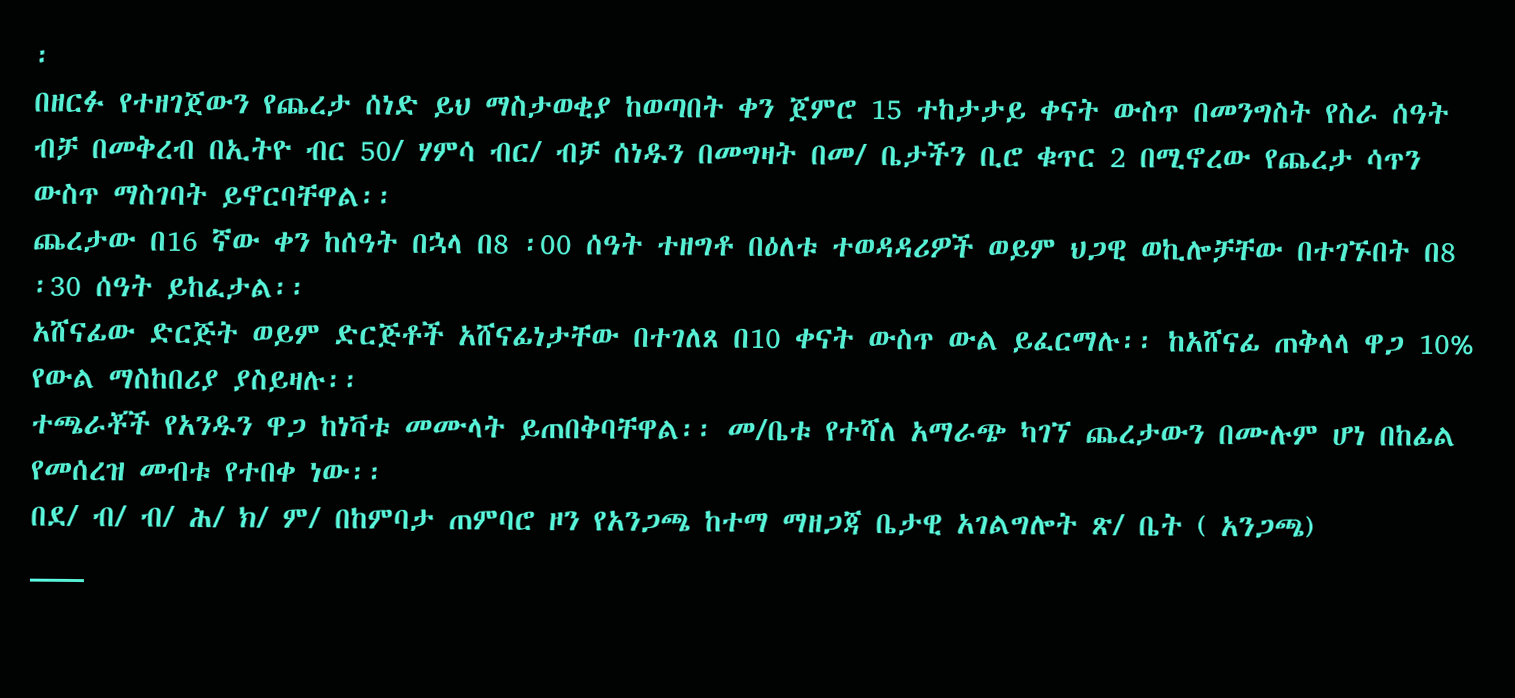፡
በዘርፉ የተዘገጀውን የጨረታ ሰነድ ይህ ማስታወቂያ ከወጣበት ቀን ጀምሮ 15 ተከታታይ ቀናት ውስጥ በመንግስት የስራ ሰዓት ብቻ በመቅረብ በኢትዮ ብር 50/ ሃምሳ ብር/ ብቻ ሰነዱን በመግዛት በመ/ ቤታችን ቢሮ ቁጥር 2 በሚኖረው የጨረታ ሳጥን ውስጥ ማስገባት ይኖርባቸዋል፡፡
ጨረታው በ16 ኛው ቀን ከሰዓት በኋላ በ8 ፡00 ሰዓት ተዘግቶ በዕለቱ ተወዳዳሪዎች ወይም ህጋዊ ወኪሎቻቸው በተገኙበት በ8 ፡30 ሰዓት ይከፈታል፡፡
አሸናፊው ድርጅት ወይም ድርጅቶች አሸናፊነታቸው በተገለጸ በ10 ቀናት ውስጥ ውል ይፈርማሉ፡፡ ከአሸናፊ ጠቅላላ ዋጋ 10% የውል ማስከበሪያ ያስይዛሉ፡፡
ተጫራቾች የአንዱን ዋጋ ከነቫቱ መሙላት ይጠበቅባቸዋል፡፡ መ/ቤቱ የተሻለ አማራጭ ካገኘ ጨረታውን በሙሉም ሆነ በከፊል የመሰረዝ መብቱ የተበቀ ነው፡፡
በደ/ ብ/ ብ/ ሕ/ ክ/ ም/ በከምባታ ጠምባሮ ዞን የአንጋጫ ከተማ ማዘጋጃ ቤታዊ አገልግሎት ጽ/ ቤት ( አንጋጫ)
___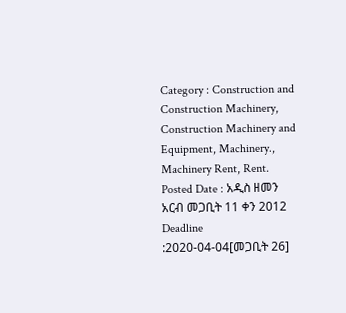Category : Construction and Construction Machinery, Construction Machinery and Equipment, Machinery., Machinery Rent, Rent.
Posted Date : አዲስ ዘመን አርብ መጋቢት 11 ቀን 2012
Deadline :2020-04-04[መጋቢት 26]